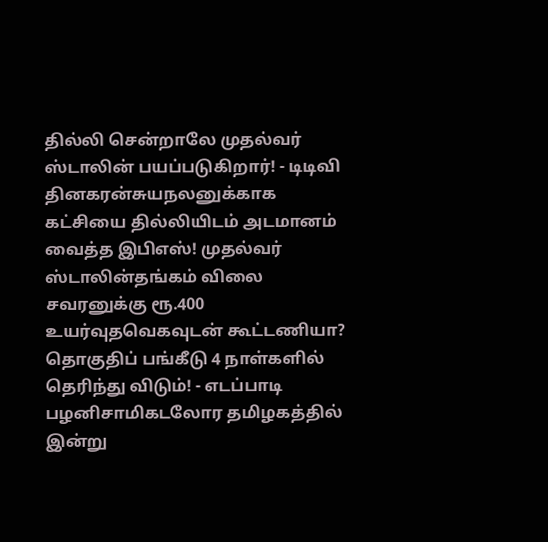தில்லி சென்றாலே முதல்வர் ஸ்டாலின் பயப்படுகிறார்! - டிடிவி தினகரன்சுயநலனுக்காக கட்சியை தில்லியிடம் அடமானம் வைத்த இபிஎஸ்! முதல்வர் ஸ்டாலின்தங்கம் விலை சவரனுக்கு ரூ.400 உயர்வுதவெகவுடன் கூட்டணியா? தொகுதிப் பங்கீடு 4 நாள்களில் தெரிந்து விடும்! - எடப்பாடி பழனிசாமிகடலோர தமிழகத்தில் இன்று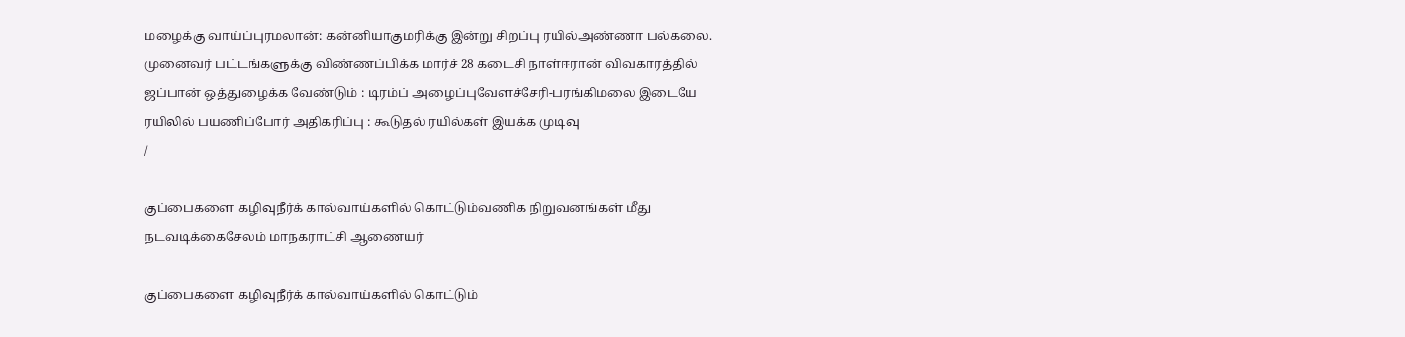மழைக்கு வாய்ப்புரமலான்: கன்னியாகுமரிக்கு இன்று சிறப்பு ரயில்அண்ணா பல்கலை. முனைவர் பட்டங்களுக்கு விண்ணப்பிக்க மார்ச் 28 கடைசி நாள்ஈரான் விவகாரத்தில் ஜப்பான் ஒத்துழைக்க வேண்டும் : டிரம்ப் அழைப்புவேளச்சேரி-பரங்கிமலை இடையே ரயிலில் பயணிப்போர் அதிகரிப்பு : கூடுதல் ரயில்கள் இயக்க முடிவு
/

குப்பைகளை கழிவுநீர்க் கால்வாய்களில் கொட்டும்வணிக நிறுவனங்கள் மீது நடவடிக்கைசேலம் மாநகராட்சி ஆணையர்

குப்பைகளை கழிவுநீர்க் கால்வாய்களில் கொட்டும்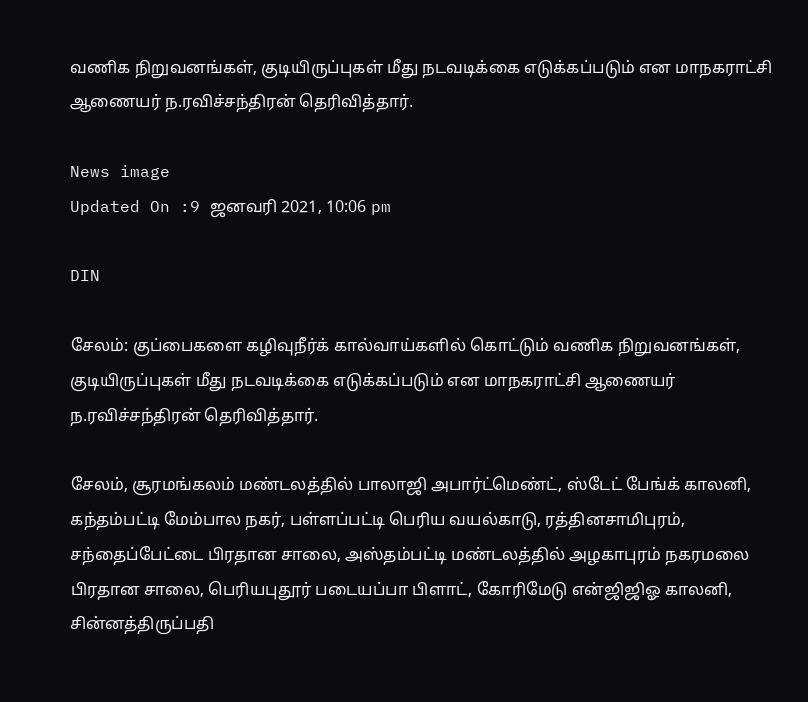வணிக நிறுவனங்கள், குடியிருப்புகள் மீது நடவடிக்கை எடுக்கப்படும் என மாநகராட்சி ஆணையர் ந.ரவிச்சந்திரன் தெரிவித்தார்.

News image
Updated On :9 ஜனவரி 2021, 10:06 pm

DIN

சேலம்: குப்பைகளை கழிவுநீர்க் கால்வாய்களில் கொட்டும் வணிக நிறுவனங்கள், குடியிருப்புகள் மீது நடவடிக்கை எடுக்கப்படும் என மாநகராட்சி ஆணையர் ந.ரவிச்சந்திரன் தெரிவித்தார்.

சேலம், சூரமங்கலம் மண்டலத்தில் பாலாஜி அபார்ட்மெண்ட், ஸ்டேட் பேங்க் காலனி, கந்தம்பட்டி மேம்பால நகர், பள்ளப்பட்டி பெரிய வயல்காடு, ரத்தினசாமிபுரம், சந்தைப்பேட்டை பிரதான சாலை, அஸ்தம்பட்டி மண்டலத்தில் அழகாபுரம் நகரமலை பிரதான சாலை, பெரியபுதூர் படையப்பா பிளாட், கோரிமேடு என்ஜிஜிஓ காலனி, சின்னத்திருப்பதி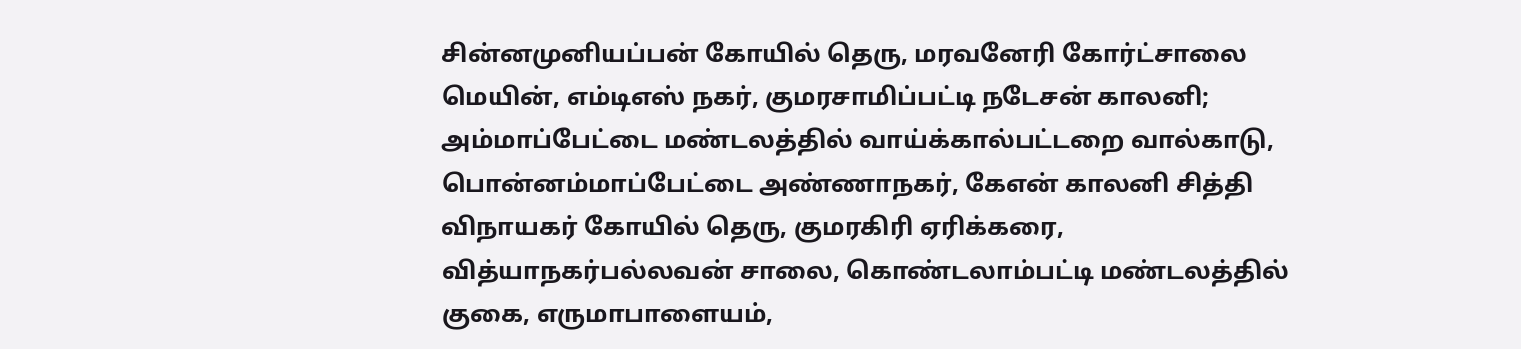சின்னமுனியப்பன் கோயில் தெரு, மரவனேரி கோர்ட்சாலை மெயின், எம்டிஎஸ் நகர், குமரசாமிப்பட்டி நடேசன் காலனி; அம்மாப்பேட்டை மண்டலத்தில் வாய்க்கால்பட்டறை வால்காடு, பொன்னம்மாப்பேட்டை அண்ணாநகர், கேஎன் காலனி சித்தி விநாயகர் கோயில் தெரு, குமரகிரி ஏரிக்கரை, வித்யாநகர்பல்லவன் சாலை, கொண்டலாம்பட்டி மண்டலத்தில் குகை, எருமாபாளையம்,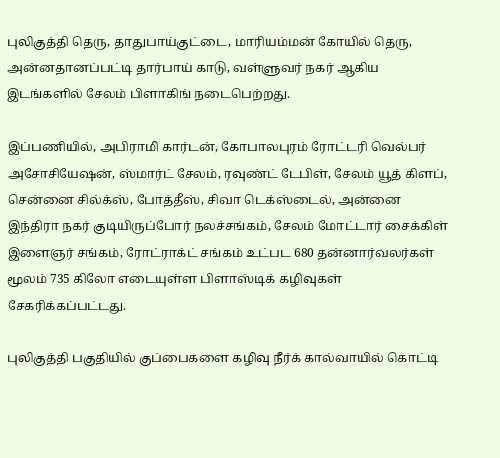புலிகுத்தி தெரு, தாதுபாய்குட்டை, மாரியம்மன் கோயில் தெரு, அன்னதானப்பட்டி தார்பாய் காடு, வள்ளுவர் நகர் ஆகிய இடங்களில் சேலம் பிளாகிங் நடைபெற்றது.

இப்பணியில், அபிராமி கார்டன், கோபாலபுரம் ரோட்டரி வெல்பர் அசோசியேஷன், ஸ்மார்ட் சேலம், ரவுண்ட் டேபிள், சேலம் யூத் கிளப், சென்னை சில்க்ஸ், போத்தீஸ், சிவா டெக்ஸ்டைல், அன்னை இந்திரா நகர் குடியிருப்போர் நலச்சங்கம், சேலம் மோட்டார் சைக்கிள் இளைஞர் சங்கம், ரோட்ராக்ட் சங்கம் உட்பட 680 தன்னார்வலர்கள் மூலம் 735 கிலோ எடையுள்ள பிளாஸ்டிக் கழிவுகள் சேகரிக்கப்பட்டது.

புலிகுத்தி பகுதியில் குப்பைகளை கழிவு நீர்க் கால்வாயில் கொட்டி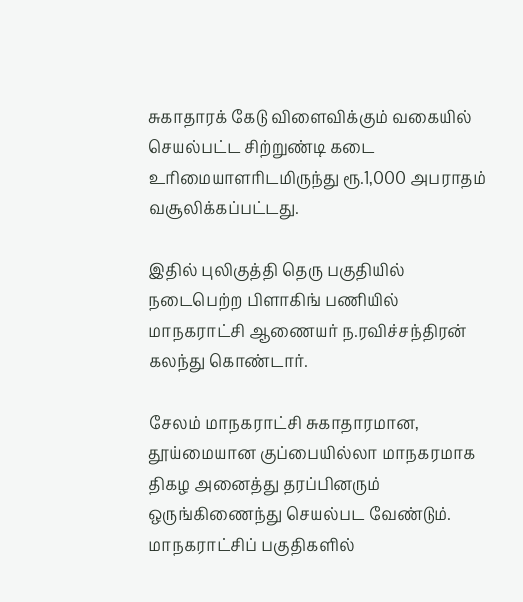சுகாதாரக் கேடு விளைவிக்கும் வகையில் செயல்பட்ட சிற்றுண்டி கடை உரிமையாளரிடமிருந்து ரூ.1,000 அபராதம் வசூலிக்கப்பட்டது.

இதில் புலிகுத்தி தெரு பகுதியில் நடைபெற்ற பிளாகிங் பணியில் மாநகராட்சி ஆணையர் ந.ரவிச்சந்திரன் கலந்து கொண்டார்.

சேலம் மாநகராட்சி சுகாதாரமான, தூய்மையான குப்பையில்லா மாநகரமாக திகழ அனைத்து தரப்பினரும் ஒருங்கிணைந்து செயல்பட வேண்டும். மாநகராட்சிப் பகுதிகளில்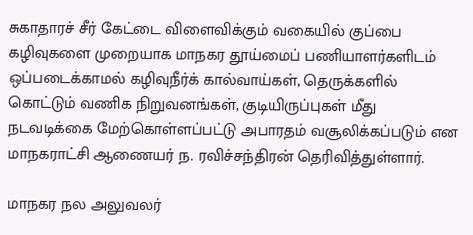சுகாதாரச் சீர் கேட்டை விளைவிக்கும் வகையில் குப்பை கழிவுகளை முறையாக மாநகர தூய்மைப் பணியாளர்களிடம் ஒப்படைக்காமல் கழிவுநீர்க் கால்வாய்கள், தெருக்களில் கொட்டும் வணிக நிறுவனங்கள், குடியிருப்புகள் மீது நடவடிக்கை மேற்கொள்ளப்பட்டு அபாரதம் வசூலிக்கப்படும் என மாநகராட்சி ஆணையர் ந. ரவிச்சந்திரன் தெரிவித்துள்ளார்.

மாநகர நல அலுவலர்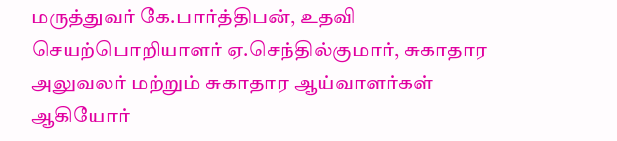மருத்துவர் கே.பார்த்திபன், உதவி செயற்பொறியாளர் ஏ.செந்தில்குமார், சுகாதார அலுவலர் மற்றும் சுகாதார ஆய்வாளர்கள் ஆகியோர்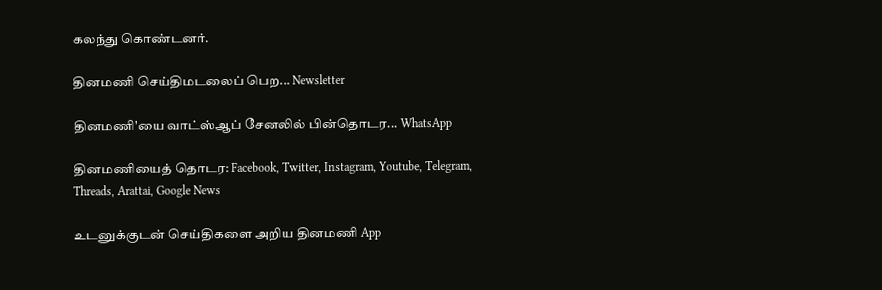கலந்து கொண்டனர்.

தினமணி செய்திமடலைப் பெற... Newsletter

தினமணி'யை வாட்ஸ்ஆப் சேனலில் பின்தொடர... WhatsApp

தினமணியைத் தொடர: Facebook, Twitter, Instagram, Youtube, Telegram, Threads, Arattai, Google News

உடனுக்குடன் செய்திகளை அறிய தினமணி App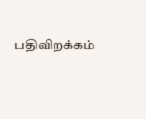பதிவிறக்கம்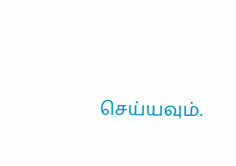செய்யவும்.